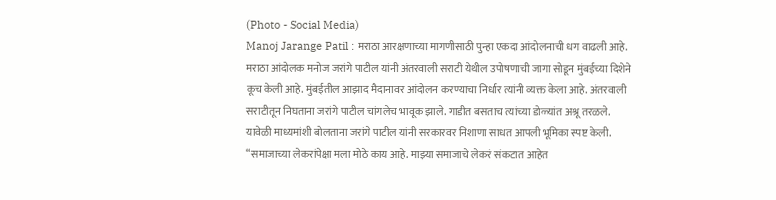(Photo - Social Media)
Manoj Jarange Patil : मराठा आरक्षणाच्या मागणीसाठी पुन्हा एकदा आंदोलनाची धग वाढली आहे. मराठा आंदोलक मनोज जरांगे पाटील यांनी अंतरवाली सराटी येथील उपोषणाची जागा सोडून मुंबईच्या दिशेने कूच केली आहे. मुंबईतील आझाद मैदानावर आंदोलन करण्याचा निर्धार त्यांनी व्यक्त केला आहे. अंतरवाली सराटीतून निघताना जरांगे पाटील चांगलेच भावूक झाले. गाडीत बसताच त्यांच्या डोळ्यांत अश्रू तरळले.
यावेळी माध्यमांशी बोलताना जरांगे पाटील यांनी सरकारवर निशाणा साधत आपली भूमिका स्पष्ट केली. “समाजाच्या लेकरांपेक्षा मला मोठे काय आहे. माझ्या समाजाचे लेकरं संकटात आहेत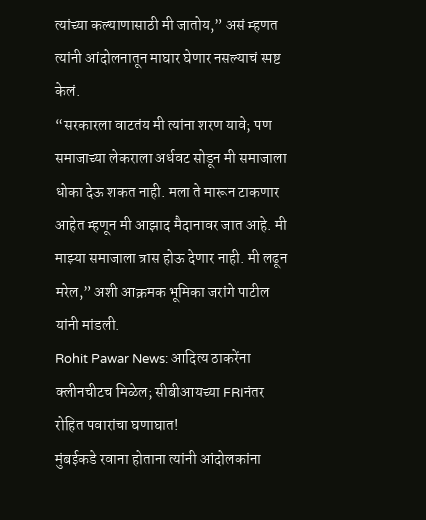त्यांच्या कल्याणासाठी मी जातोय,” असं म्हणत त्यांनी आंदोलनातून माघार घेणार नसल्याचं स्पष्ट केलं.
“सरकारला वाटतंय मी त्यांना शरण यावे; पण समाजाच्या लेकराला अर्धवट सोडून मी समाजाला धोका देऊ शकत नाही. मला ते मारून टाकणार आहेत म्हणून मी आझाद मैदानावर जात आहे. मी माझ्या समाजाला त्रास होऊ देणार नाही. मी लढून मरेल,” अशी आक्रमक भूमिका जरांगे पाटील यांनी मांडली.
Rohit Pawar News: आदित्य ठाकरेंना क्लीनचीटच मिळेल; सीबीआयच्या FRIनंतर रोहित पवारांचा घणाघात!
मुंबईकडे रवाना होताना त्यांनी आंदोलकांना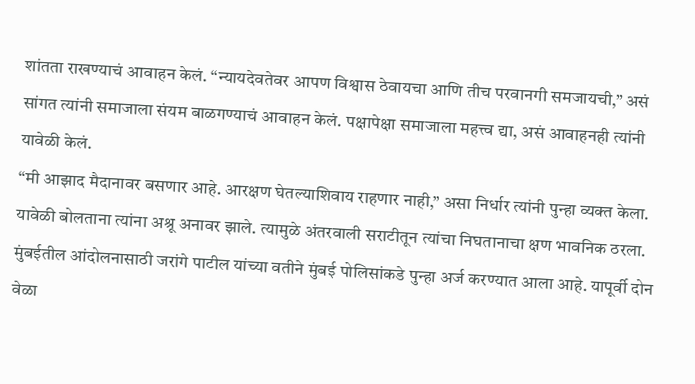शांतता राखण्याचं आवाहन केलं. “न्यायदेवतेवर आपण विश्वास ठेवायचा आणि तीच परवानगी समजायची,” असं सांगत त्यांनी समाजाला संयम बाळगण्याचं आवाहन केलं. पक्षापेक्षा समाजाला महत्त्व द्या, असं आवाहनही त्यांनी यावेळी केलं.
“मी आझाद मैदानावर बसणार आहे. आरक्षण घेतल्याशिवाय राहणार नाही,” असा निर्धार त्यांनी पुन्हा व्यक्त केला. यावेळी बोलताना त्यांना अश्रू अनावर झाले. त्यामुळे अंतरवाली सराटीतून त्यांचा निघतानाचा क्षण भावनिक ठरला.
मुंबईतील आंदोलनासाठी जरांगे पाटील यांच्या वतीने मुंबई पोलिसांकडे पुन्हा अर्ज करण्यात आला आहे. यापूर्वी दोन वेळा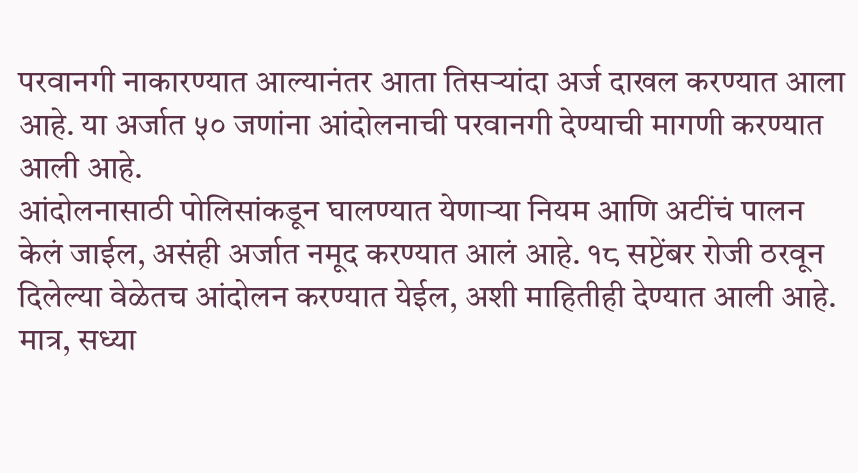परवानगी नाकारण्यात आल्यानंतर आता तिसऱ्यांदा अर्ज दाखल करण्यात आला आहे. या अर्जात ५० जणांना आंदोलनाची परवानगी देण्याची मागणी करण्यात आली आहे.
आंदोलनासाठी पोलिसांकडून घालण्यात येणाऱ्या नियम आणि अटींचं पालन केलं जाईल, असंही अर्जात नमूद करण्यात आलं आहे. १८ सप्टेंबर रोजी ठरवून दिलेल्या वेळेतच आंदोलन करण्यात येईल, अशी माहितीही देण्यात आली आहे.
मात्र, सध्या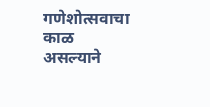गणेशोत्सवाचा काळ असल्याने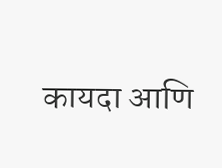कायदा आणि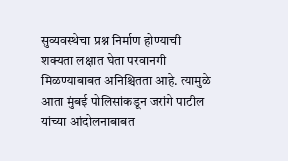सुव्यवस्थेचा प्रश्न निर्माण होण्याची शक्यता लक्षात घेता परवानगी मिळण्याबाबत अनिश्चितता आहे. त्यामुळे आता मुंबई पोलिसांकडून जरांगे पाटील यांच्या आंदोलनाबाबत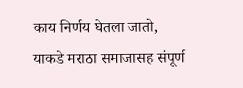काय निर्णय घेतला जातो, याकडे मराठा समाजासह संपूर्ण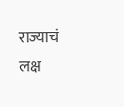राज्याचं लक्ष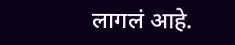लागलं आहे.